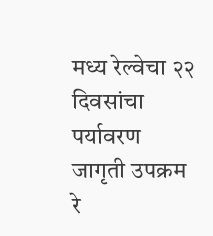मध्य रेल्वेचा २२ दिवसांचा पर्यावरण जागृती उपक्रम
रे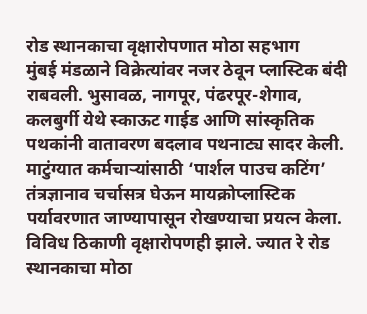रोड स्थानकाचा वृक्षारोपणात मोठा सहभाग
मुंबई मंडळाने विक्रेत्यांवर नजर ठेवून प्लास्टिक बंदी राबवली. भुसावळ, नागपूर, पंढरपूर-शेगाव, कलबुर्गी येथे स्काऊट गाईड आणि सांस्कृतिक पथकांनी वातावरण बदलाव पथनाट्य सादर केली. माटुंग्यात कर्मचाऱ्यांसाठी ‘पार्शल पाउच कटिंग’ तंत्रज्ञानाव चर्चासत्र घेऊन मायक्रोप्लास्टिक पर्यावरणात जाण्यापासून रोखण्याचा प्रयत्न केला. विविध ठिकाणी वृक्षारोपणही झाले. ज्यात रे रोड स्थानकाचा मोठा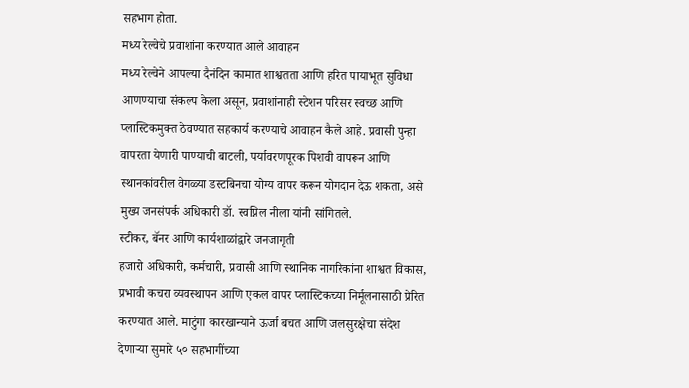सहभाग होता.
मध्य रेल्वेचे प्रवाशांना करण्यात आले आवाहन
मध्य रेल्वेने आपल्या दैनंदिन कामात शाश्वतता आणि हरित पायाभूत सुविधा आणण्याचा संकल्प केला असून, प्रवाशांनाही स्टेशन परिसर स्वच्छ आणि प्लास्टिकमुक्त ठेवण्यात सहकार्य करण्याचे आवाहन कैले आहे. प्रवासी पुन्हा वापरता येणारी पाण्याची बाटली, पर्यावरणपूरक पिशवी वापरून आणि स्थानकांवरील वेगळ्या डस्टबिनचा योग्य वापर करून योगदान देऊ शकता, असे मुख्य जनसंपर्क अधिकारी डॉ. स्वप्निल नीला यांनी सांगितले.
स्टीकर, बॅनर आणि कार्यशाळांद्वारे जनजागृती
हजारो अधिकारी, कर्मचारी, प्रवासी आणि स्थानिक नागरिकांना शाश्वत विकास, प्रभावी कचरा व्यवस्थापन आणि एकल वापर प्लास्टिकच्या निर्मूलनासाठी प्रेरित करण्यात आले. माटुंगा कारखान्याने ऊर्जा बचत आणि जलसुरक्षेचा संदेश देणाऱ्या सुमारे ५० सहभागींच्या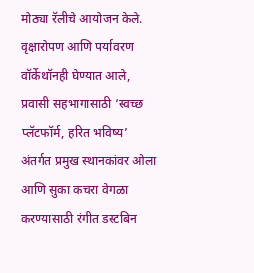मोठ्या रॅलीचे आयोजन केले. वृक्षारोपण आणि पर्यावरण वॉर्केथॉनही घेण्यात आले, प्रवासी सहभागासाठी ‘स्वच्छ प्लॅटफॉर्म, हरित भविष्य’ अंतर्गत प्रमुख स्थानकांवर ओला आणि सुका कचरा वेगळा करण्यासाठी रंगीत डस्टबिन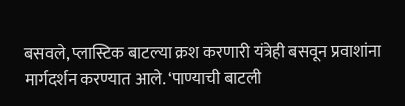बसवले, प्लास्टिक बाटल्या क्रश करणारी यंत्रेही बसवून प्रवाशांना मार्गदर्शन करण्यात आले. ‘पाण्याची बाटली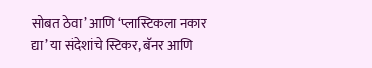सोबत ठेवा’ आणि ‘प्लास्टिकला नकार द्या’ या संदेशांचे स्टिकर, बॅनर आणि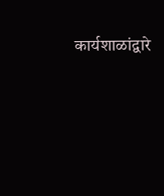कार्यशाळांद्वारे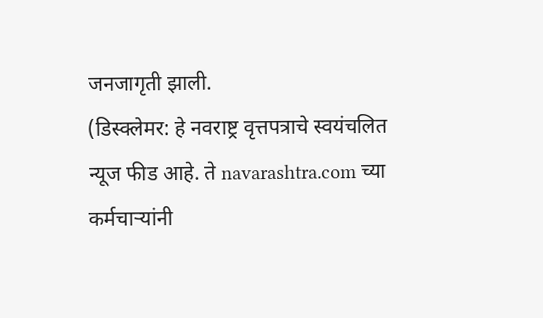जनजागृती झाली.
(डिस्क्लेमर: हे नवराष्ट्र वृत्तपत्राचे स्वयंचलित न्यूज फीड आहे. ते navarashtra.com च्या कर्मचाऱ्यांनी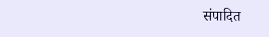संपादित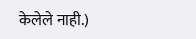केलेले नाही.)